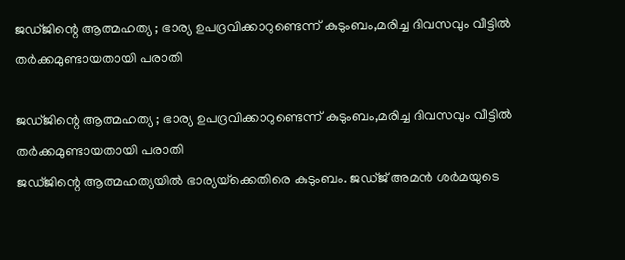ജഡ്ജിന്റെ ആത്മഹത്യ ; ഭാര്യ ഉപദ്രവിക്കാറുണ്ടെന്ന് കുടുംബം,മരിച്ച ദിവസവും വീട്ടില്‍ തര്‍ക്കമുണ്ടായതായി പരാതി

ജഡ്ജിന്റെ ആത്മഹത്യ ; ഭാര്യ ഉപദ്രവിക്കാറുണ്ടെന്ന് കുടുംബം,മരിച്ച ദിവസവും വീട്ടില്‍ തര്‍ക്കമുണ്ടായതായി പരാതി
ജഡ്ജിന്റെ ആത്മഹത്യയില്‍ ഭാര്യയ്‌ക്കെതിരെ കുടുംബം. ജഡ്ജ് അമന്‍ ശര്‍മയുടെ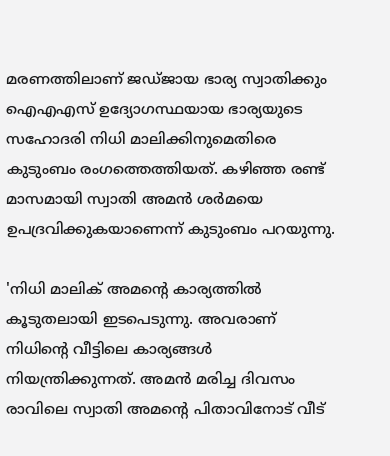മരണത്തിലാണ് ജഡ്ജായ ഭാര്യ സ്വാതിക്കും ഐഎഎസ് ഉദ്യോഗസ്ഥയായ ഭാര്യയുടെ സഹോദരി നിധി മാലിക്കിനുമെതിരെ കുടുംബം രംഗത്തെത്തിയത്. കഴിഞ്ഞ രണ്ട് മാസമായി സ്വാതി അമന്‍ ശര്‍മയെ ഉപദ്രവിക്കുകയാണെന്ന് കുടുംബം പറയുന്നു.

'നിധി മാലിക് അമന്റെ കാര്യത്തില്‍ കൂടുതലായി ഇടപെടുന്നു. അവരാണ് നിധിന്റെ വീട്ടിലെ കാര്യങ്ങള്‍ നിയന്ത്രിക്കുന്നത്. അമന്‍ മരിച്ച ദിവസം രാവിലെ സ്വാതി അമന്റെ പിതാവിനോട് വീട്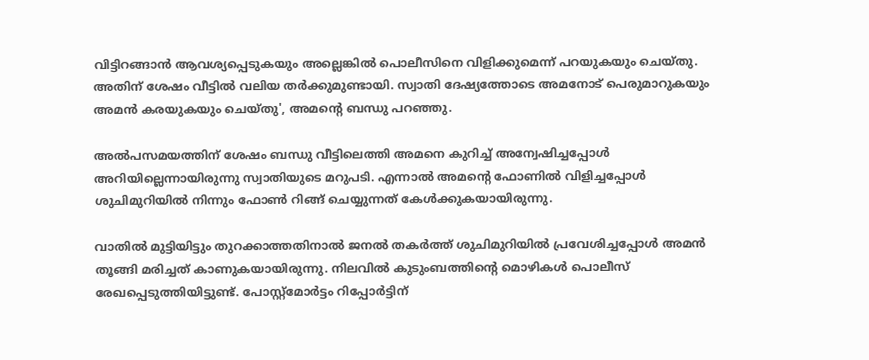വിട്ടിറങ്ങാന്‍ ആവശ്യപ്പെടുകയും അല്ലെങ്കില്‍ പൊലീസിനെ വിളിക്കുമെന്ന് പറയുകയും ചെയ്തു. അതിന് ശേഷം വീട്ടില്‍ വലിയ തര്‍ക്കുമുണ്ടായി. സ്വാതി ദേഷ്യത്തോടെ അമനോട് പെരുമാറുകയും അമന്‍ കരയുകയും ചെയ്തു', അമന്റെ ബന്ധു പറഞ്ഞു.

അല്‍പസമയത്തിന് ശേഷം ബന്ധു വീട്ടിലെത്തി അമനെ കുറിച്ച് അന്വേഷിച്ചപ്പോള്‍ അറിയില്ലെന്നായിരുന്നു സ്വാതിയുടെ മറുപടി. എന്നാല്‍ അമന്റെ ഫോണില്‍ വിളിച്ചപ്പോള്‍ ശുചിമുറിയില്‍ നിന്നും ഫോണ്‍ റിങ്ങ് ചെയ്യുന്നത് കേള്‍ക്കുകയായിരുന്നു.

വാതില്‍ മുട്ടിയിട്ടും തുറക്കാത്തതിനാല്‍ ജനല്‍ തകര്‍ത്ത് ശുചിമുറിയില്‍ പ്രവേശിച്ചപ്പോള്‍ അമന്‍ തൂങ്ങി മരിച്ചത് കാണുകയായിരുന്നു. നിലവില്‍ കുടുംബത്തിന്റെ മൊഴികള്‍ പൊലീസ് രേഖപ്പെടുത്തിയിട്ടുണ്ട്. പോസ്റ്റ്‌മോര്‍ട്ടം റിപ്പോര്‍ട്ടിന്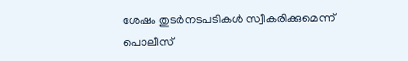ശേഷം തുടര്‍നടപടികള്‍ സ്വീകരിക്കുമെന്ന് പൊലീസ്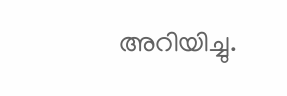അറിയിച്ചു.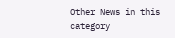Other News in this category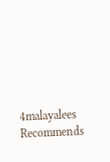4malayalees Recommends